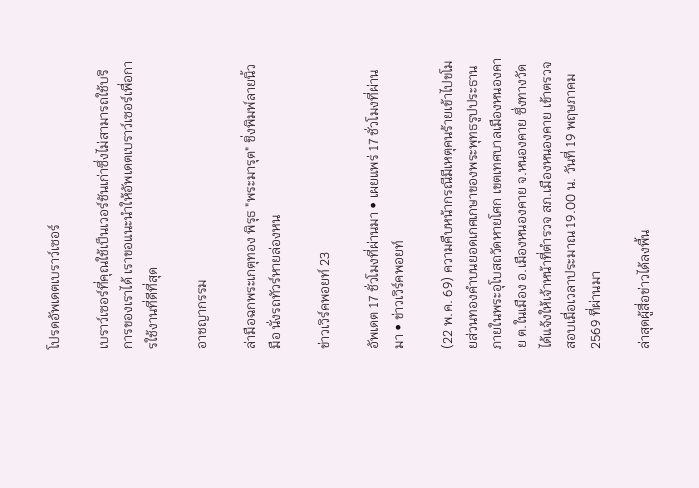โปรดอัพเดตเบราว์เซอร์

เบราว์เซอร์ที่คุณใช้เป็นเวอร์ชันเก่าซึ่งไม่สามารถใช้บริการของเราได้ เราขอแนะนำให้อัพเดตเบราว์เซอร์เพื่อการใช้งานที่ดีที่สุด

อาชญากรรม

ล่ามือฉกพระเกตุทอง พิรุธ "พระมารุต" ชิ่งพิมพ์ลายนิ้วมือ นั่งรถทัวร์หายล่องหน

ข่าวเวิร์คพอยท์ 23

อัพเดต 17 ชั่วโมงที่ผ่านมา • เผยแพร่ 17 ชั่วโมงที่ผ่านมา • ข่าวเวิร์คพอยท์

(22 พ.ค. 69) ความคืบหน้ากรณีมีเหตุคนร้ายเข้าไปขโมยส่วนทองคำบนยอดเกศเกษาของพระพุทธรูปประธานภายในพระอุโบสถวัดหายโศก เขตเทศบาลเมืองหนองคาย ต.ในเมือง อ.เมืองหนองคาย จ.หนองคาย ซึ่งทางวัดได้แจ้งให้เจ้าหน้าที่ตำรวจ สภ.เมืองหนองคาย เข้าตรวจสอบเมื่อเวลาประมาณ 19.00 น. วันที่ 19 พฤษภาคม 2569 ที่ผ่านมา

ล่าสุดผู้สื่อข่าวได้ลงพื้น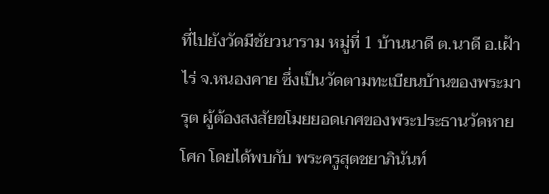ที่ไปยังวัดมีชัยวนาราม หมู่ที่ 1 บ้านนาดี ต.นาดี อ.เฝ้าไร่ จ.หนองคาย ซึ่งเป็นวัดตามทะเบียนบ้านของพระมารุต ผู้ต้องสงสัยขโมยยอดเกศของพระประธานวัดหายโศก โดยได้พบกับ พระครูสุตชยาภินันท์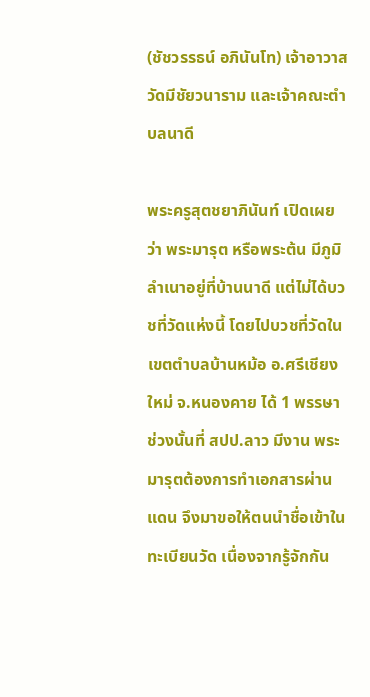(ชัชวรรธน์ อภินันโท) เจ้าอาวาสวัดมีชัยวนาราม และเจ้าคณะตำบลนาดี

พระครูสุตชยาภินันท์ เปิดเผยว่า พระมารุต หรือพระต้น มีภูมิลำเนาอยู่ที่บ้านนาดี แต่ไม่ได้บวชที่วัดแห่งนี้ โดยไปบวชที่วัดในเขตตำบลบ้านหม้อ อ.ศรีเชียงใหม่ จ.หนองคาย ได้ 1 พรรษา ช่วงนั้นที่ สปป.ลาว มีงาน พระมารุตต้องการทำเอกสารผ่านแดน จึงมาขอให้ตนนำชื่อเข้าในทะเบียนวัด เนื่องจากรู้จักกัน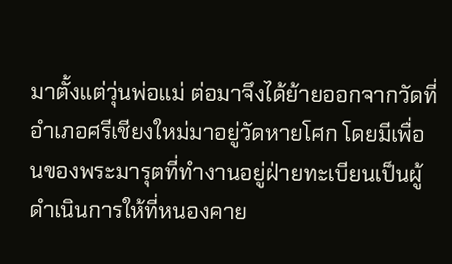มาตั้งแต่วุ่นพ่อแม่ ต่อมาจึงได้ย้ายออกจากวัดที่อำเภอศรีเชียงใหม่มาอยู่วัดหายโศก โดยมีเพื่อนของพระมารุตที่ทำงานอยู่ฝ่ายทะเบียนเป็นผู้ดำเนินการให้ที่หนองคาย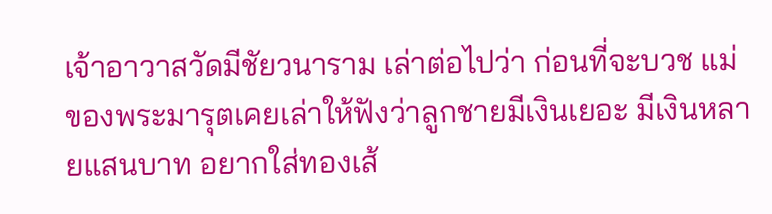เจ้าอาวาสวัดมีชัยวนาราม เล่าต่อไปว่า ก่อนที่จะบวช แม่ของพระมารุตเคยเล่าให้ฟังว่าลูกชายมีเงินเยอะ มีเงินหลายแสนบาท อยากใส่ทองเส้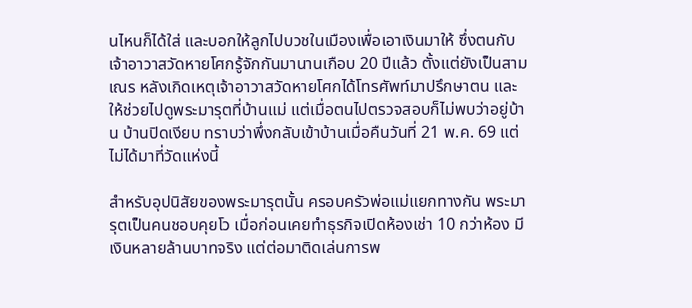นไหนก็ได้ใส่ และบอกให้ลูกไปบวชในเมืองเพื่อเอาเงินมาให้ ซึ่งตนกับเจ้าอาวาสวัดหายโศกรู้จักกันมานานเกือบ 20 ปีแล้ว ตั้งแต่ยังเป็นสามเณร หลังเกิดเหตุเจ้าอาวาสวัดหายโศกได้โทรศัพท์มาปรึกษาตน และให้ช่วยไปดูพระมารุตที่บ้านแม่ แต่เมื่อตนไปตรวจสอบก็ไม่พบว่าอยู่บ้าน บ้านปิดเงียบ ทราบว่าพึ่งกลับเข้าบ้านเมื่อคืนวันที่ 21 พ.ค. 69 แต่ไม่ได้มาที่วัดแห่งนี้

สำหรับอุปนิสัยของพระมารุตนั้น ครอบครัวพ่อแม่แยกทางกัน พระมารุตเป็นคนชอบคุยโว เมื่อก่อนเคยทำธุรกิจเปิดห้องเช่า 10 กว่าห้อง มีเงินหลายล้านบาทจริง แต่ต่อมาติดเล่นการพ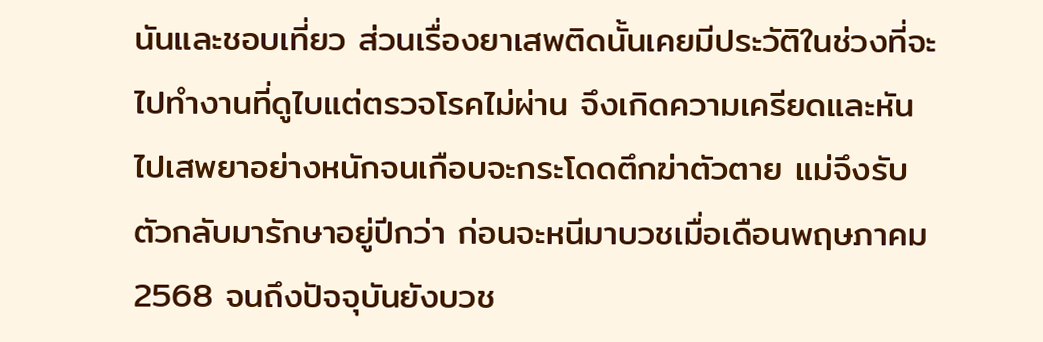นันและชอบเที่ยว ส่วนเรื่องยาเสพติดนั้นเคยมีประวัติในช่วงที่จะไปทำงานที่ดูไบแต่ตรวจโรคไม่ผ่าน จึงเกิดความเครียดและหันไปเสพยาอย่างหนักจนเกือบจะกระโดดตึกฆ่าตัวตาย แม่จึงรับตัวกลับมารักษาอยู่ปีกว่า ก่อนจะหนีมาบวชเมื่อเดือนพฤษภาคม 2568 จนถึงปัจจุบันยังบวช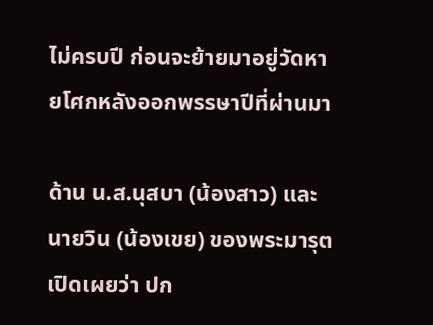ไม่ครบปี ก่อนจะย้ายมาอยู่วัดหายโศกหลังออกพรรษาปีที่ผ่านมา

ด้าน น.ส.นุสบา (น้องสาว) และ นายวิน (น้องเขย) ของพระมารุต เปิดเผยว่า ปก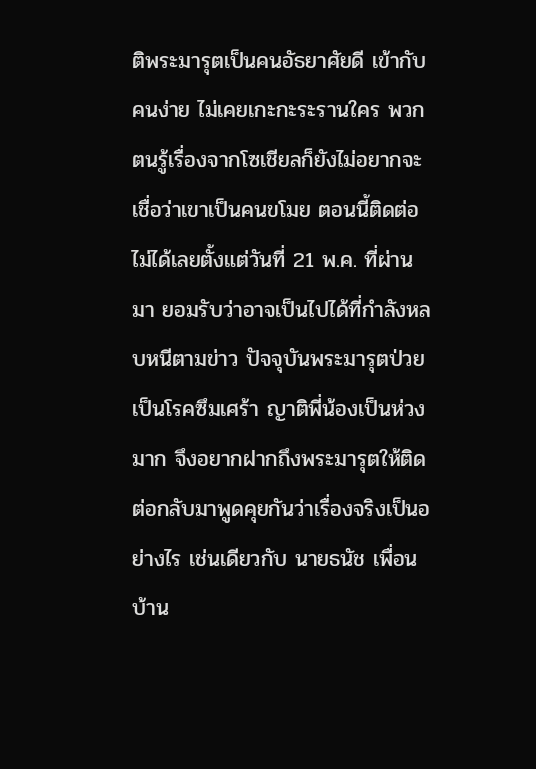ติพระมารุตเป็นคนอัธยาศัยดี เข้ากับคนง่าย ไม่เคยเกะกะระรานใคร พวกตนรู้เรื่องจากโซเชียลก็ยังไม่อยากจะเชื่อว่าเขาเป็นคนขโมย ตอนนี้ติดต่อไม่ได้เลยตั้งแต่วันที่ 21 พ.ค. ที่ผ่านมา ยอมรับว่าอาจเป็นไปได้ที่กำลังหลบหนีตามข่าว ปัจจุบันพระมารุตป่วยเป็นโรคซึมเศร้า ญาติพี่น้องเป็นห่วงมาก จึงอยากฝากถึงพระมารุตให้ติดต่อกลับมาพูดคุยกันว่าเรื่องจริงเป็นอย่างไร เช่นเดียวกับ นายธนัช เพื่อนบ้าน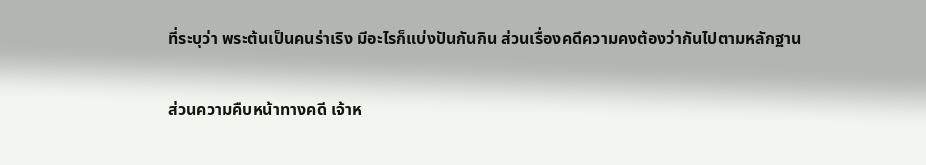ที่ระบุว่า พระต้นเป็นคนร่าเริง มีอะไรก็แบ่งปันกันกิน ส่วนเรื่องคดีความคงต้องว่ากันไปตามหลักฐาน

ส่วนความคืบหน้าทางคดี เจ้าห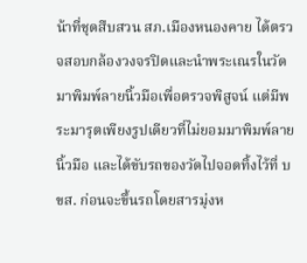น้าที่ชุดสืบสวน สภ.เมืองหนองคาย ได้ตรวจสอบกล้องวงจรปิดและนำพระเณรในวัดมาพิมพ์ลายนิ้วมือเพื่อตรวจพิสูจน์ แต่มีพระมารุตเพียงรูปเดียวที่ไม่ยอมมาพิมพ์ลายนิ้วมือ และได้ขับรถของวัดไปจอดทิ้งไว้ที่ บขส. ก่อนจะขึ้นรถโดยสารมุ่งห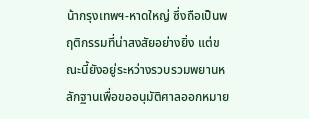น้ากรุงเทพฯ-หาดใหญ่ ซึ่งถือเป็นพฤติกรรมที่น่าสงสัยอย่างยิ่ง แต่ขณะนี้ยังอยู่ระหว่างรวบรวมพยานหลักฐานเพื่อขออนุมัติศาลออกหมาย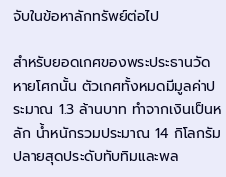จับในข้อหาลักทรัพย์ต่อไป

สำหรับยอดเกศของพระประธานวัดหายโศกนั้น ตัวเกศทั้งหมดมีมูลค่าประมาณ 1.3 ล้านบาท ทำจากเงินเป็นหลัก น้ำหนักรวมประมาณ 14 กิโลกรัม ปลายสุดประดับทับทิมและพล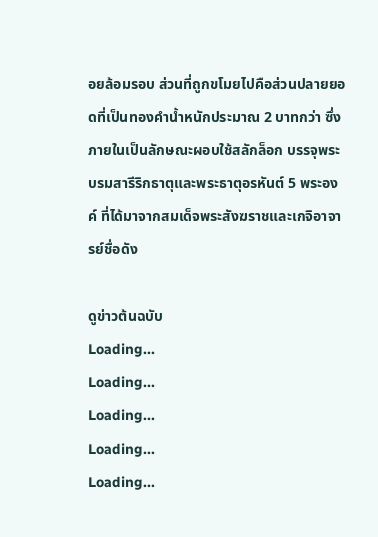อยล้อมรอบ ส่วนที่ถูกขโมยไปคือส่วนปลายยอดที่เป็นทองคำน้ำหนักประมาณ 2 บาทกว่า ซึ่งภายในเป็นลักษณะผอบใช้สลักล็อก บรรจุพระบรมสารีริกธาตุและพระธาตุอรหันต์ 5 พระองค์ ที่ได้มาจากสมเด็จพระสังฆราชและเกจิอาจารย์ชื่อดัง

ดูข่าวต้นฉบับ
Loading...
Loading...
Loading...
Loading...
Loading...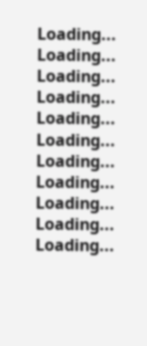Loading...
Loading...
Loading...
Loading...
Loading...
Loading...
Loading...
Loading...
Loading...
Loading...
Loading...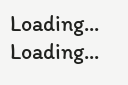Loading...
Loading...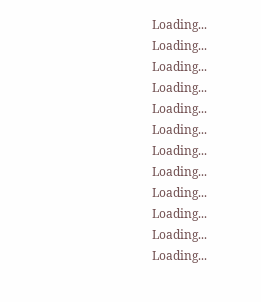Loading...
Loading...
Loading...
Loading...
Loading...
Loading...
Loading...
Loading...
Loading...
Loading...
Loading...
Loading...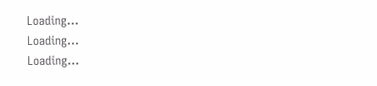Loading...
Loading...
Loading...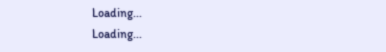Loading...
Loading...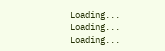Loading...
Loading...
Loading...